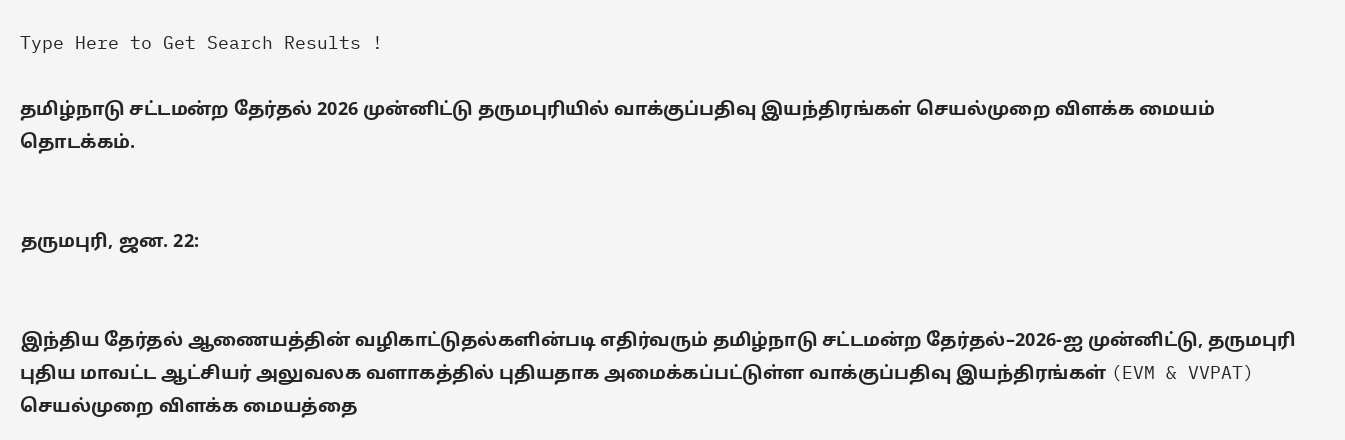Type Here to Get Search Results !

தமிழ்நாடு சட்டமன்ற தேர்தல் 2026 முன்னிட்டு தருமபுரியில் வாக்குப்பதிவு இயந்திரங்கள் செயல்முறை விளக்க மையம் தொடக்கம்.


தருமபுரி, ஜன. 22:


இந்திய தேர்தல் ஆணையத்தின் வழிகாட்டுதல்களின்படி எதிர்வரும் தமிழ்நாடு சட்டமன்ற தேர்தல்–2026-ஐ முன்னிட்டு, தருமபுரி புதிய மாவட்ட ஆட்சியர் அலுவலக வளாகத்தில் புதியதாக அமைக்கப்பட்டுள்ள வாக்குப்பதிவு இயந்திரங்கள் (EVM & VVPAT) செயல்முறை விளக்க மையத்தை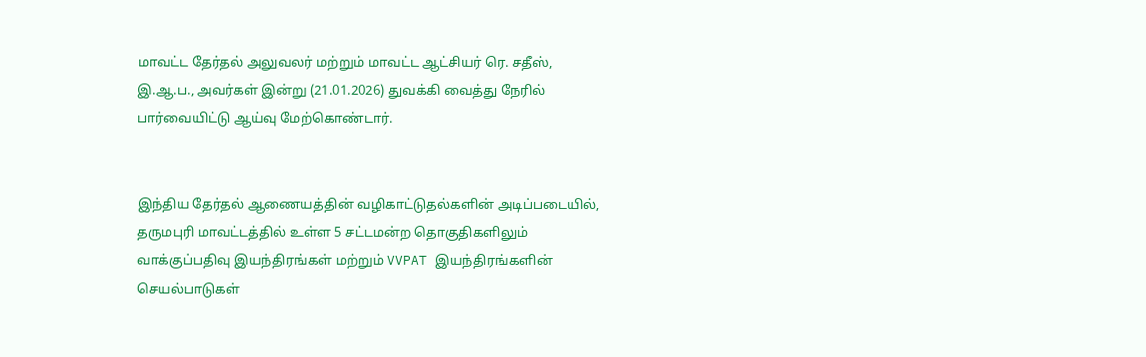மாவட்ட தேர்தல் அலுவலர் மற்றும் மாவட்ட ஆட்சியர் ரெ. சதீஸ், இ.ஆ.ப., அவர்கள் இன்று (21.01.2026) துவக்கி வைத்து நேரில் பார்வையிட்டு ஆய்வு மேற்கொண்டார்.


இந்திய தேர்தல் ஆணையத்தின் வழிகாட்டுதல்களின் அடிப்படையில், தருமபுரி மாவட்டத்தில் உள்ள 5 சட்டமன்ற தொகுதிகளிலும் வாக்குப்பதிவு இயந்திரங்கள் மற்றும் VVPAT இயந்திரங்களின் செயல்பாடுகள்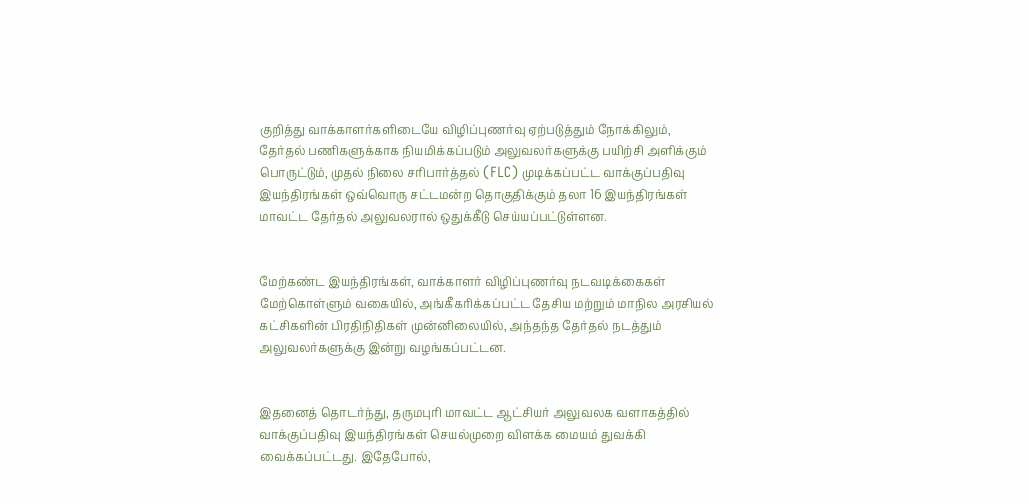குறித்து வாக்காளர்களிடையே விழிப்புணர்வு ஏற்படுத்தும் நோக்கிலும், தேர்தல் பணிகளுக்காக நியமிக்கப்படும் அலுவலர்களுக்கு பயிற்சி அளிக்கும் பொருட்டும், முதல் நிலை சரிபார்த்தல் (FLC) முடிக்கப்பட்ட வாக்குப்பதிவு இயந்திரங்கள் ஒவ்வொரு சட்டமன்ற தொகுதிக்கும் தலா 16 இயந்திரங்கள் மாவட்ட தேர்தல் அலுவலரால் ஒதுக்கீடு செய்யப்பட்டுள்ளன.


மேற்கண்ட இயந்திரங்கள், வாக்காளர் விழிப்புணர்வு நடவடிக்கைகள் மேற்கொள்ளும் வகையில், அங்கீகரிக்கப்பட்ட தேசிய மற்றும் மாநில அரசியல் கட்சிகளின் பிரதிநிதிகள் முன்னிலையில், அந்தந்த தேர்தல் நடத்தும் அலுவலர்களுக்கு இன்று வழங்கப்பட்டன.


இதனைத் தொடர்ந்து, தருமபுரி மாவட்ட ஆட்சியர் அலுவலக வளாகத்தில் வாக்குப்பதிவு இயந்திரங்கள் செயல்முறை விளக்க மையம் துவக்கி வைக்கப்பட்டது. இதேபோல்,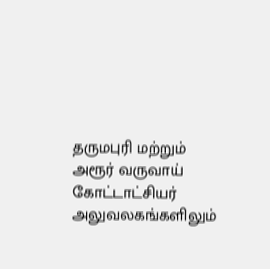தருமபுரி மற்றும் அரூர் வருவாய் கோட்டாட்சியர் அலுவலகங்களிலும்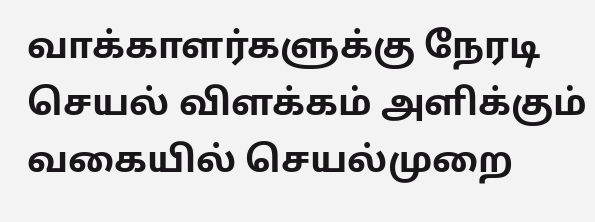வாக்காளர்களுக்கு நேரடி செயல் விளக்கம் அளிக்கும் வகையில் செயல்முறை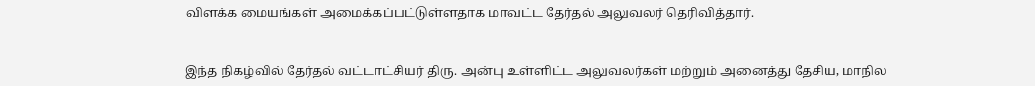விளக்க மையங்கள் அமைக்கப்பட்டுள்ளதாக மாவட்ட தேர்தல் அலுவலர் தெரிவித்தார்.


இந்த நிகழ்வில் தேர்தல் வட்டாட்சியர் திரு. அன்பு உள்ளிட்ட அலுவலர்கள் மற்றும் அனைத்து தேசிய, மாநில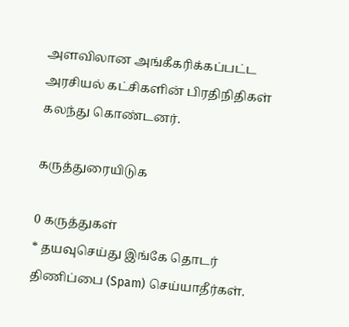அளவிலான அங்கீகரிக்கப்பட்ட அரசியல் கட்சிகளின் பிரதிநிதிகள் கலந்து கொண்டனர்.

கருத்துரையிடுக

0 கருத்துகள்
* தயவுசெய்து இங்கே தொடர் திணிப்பை (Spam) செய்யாதீர்கள்.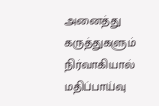அனைத்து கருத்துகளும் நிர்வாகியால் மதிப்பாய்வு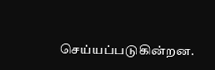செய்யப்படுகின்றன.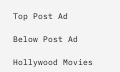Top Post Ad

Below Post Ad

Hollywood Movies